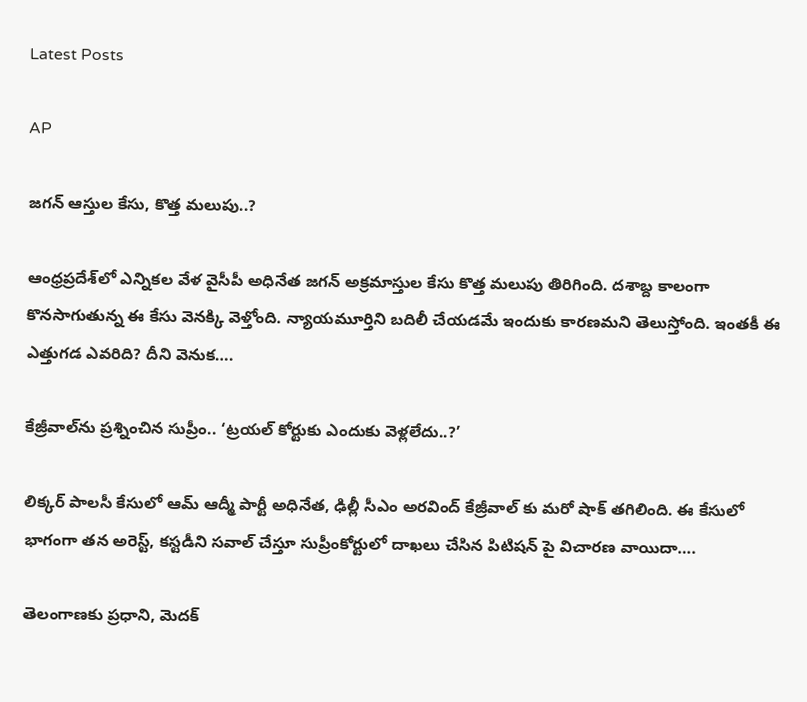Latest Posts

AP

జగన్ ఆస్తుల కేసు, కొత్త మలుపు..?

ఆంధ్రప్రదేశ్‌లో ఎన్నికల వేళ వైసీపీ అధినేత జగన్ అక్రమాస్తుల కేసు కొత్త మలుపు తిరిగింది. దశాబ్ద కాలంగా కొనసాగుతున్న ఈ కేసు వెనక్కి వెళ్తోంది. న్యాయమూర్తిని బదిలీ చేయడమే ఇందుకు కారణమని తెలుస్తోంది. ఇంతకీ ఈ ఎత్తుగడ ఎవరిది? దీని వెనుక….

కేజ్రీవాల్‌ను ప్రశ్నించిన సుప్రీం.. ‘ట్రయల్‌ కోర్టుకు ఎందుకు వెళ్లలేదు..?’

లిక్కర్ పాలసీ కేసులో ఆమ్ ఆద్మీ పార్టీ అధినేత, ఢిల్లీ సీఎం అరవింద్ కేజ్రీవాల్ కు మరో షాక్ తగిలింది. ఈ కేసులో భాగంగా తన అరెస్ట్, కస్టడీని సవాల్ చేస్తూ సుప్రీంకోర్టులో దాఖలు చేసిన పిటిషన్ పై విచారణ వాయిదా….

తెలంగాణకు ప్రధాని, మెదక్‌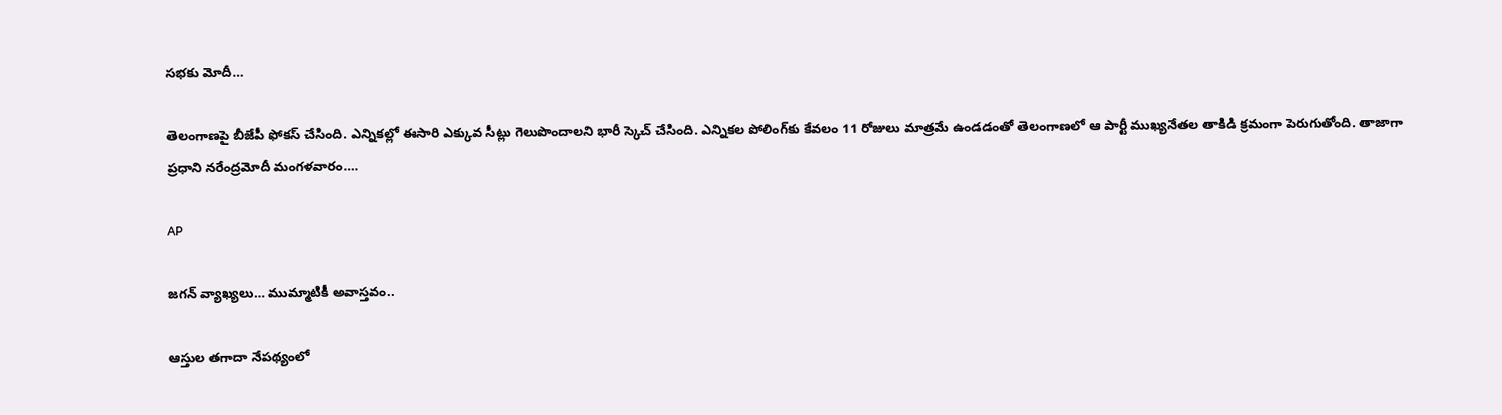సభకు మోదీ…

తెలంగాణపై బీజేపీ ఫోకస్ చేసింది. ఎన్నికల్లో ఈసారి ఎక్కువ సీట్లు గెలుపొందాలని భారీ స్కెచ్ చేసింది. ఎన్నికల పోలింగ్‌కు కేవలం 11 రోజులు మాత్రమే ఉండడంతో తెలంగాణలో ఆ పార్టీ ముఖ్యనేతల తాకిడి క్రమంగా పెరుగుతోంది. తాజాగా ప్రధాని నరేంద్రమోదీ మంగళవారం….

AP

జగన్ వ్యాఖ్యలు… ముమ్మాటికీ అవాస్తవం..

ఆస్తుల తగాదా నేపథ్యంలో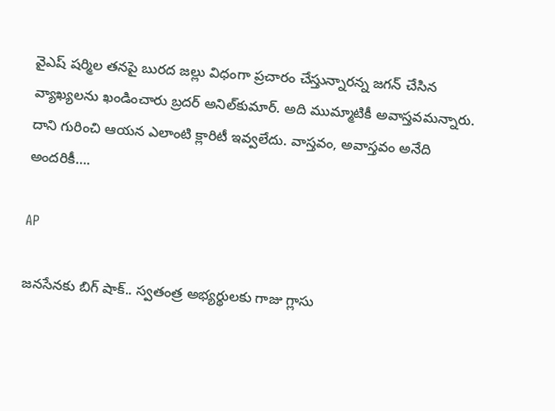వైఎష్ షర్మిల తనపై బురద జల్లు విధంగా ప్రచారం చేస్తున్నారన్న జగన్ చేసిన వ్యాఖ్యలను ఖండించారు బ్రదర్ అనిల్‌కుమార్. అది ముమ్మాటికీ అవాస్తవమన్నారు. దాని గురించి ఆయన ఎలాంటి క్లారిటీ ఇవ్వలేదు. వాస్తవం, అవాస్తవం అనేది అందరికీ….

AP

జనసేనకు బిగ్ షాక్.. స్వతంత్ర అభ్యర్థులకు గాజు గ్లాసు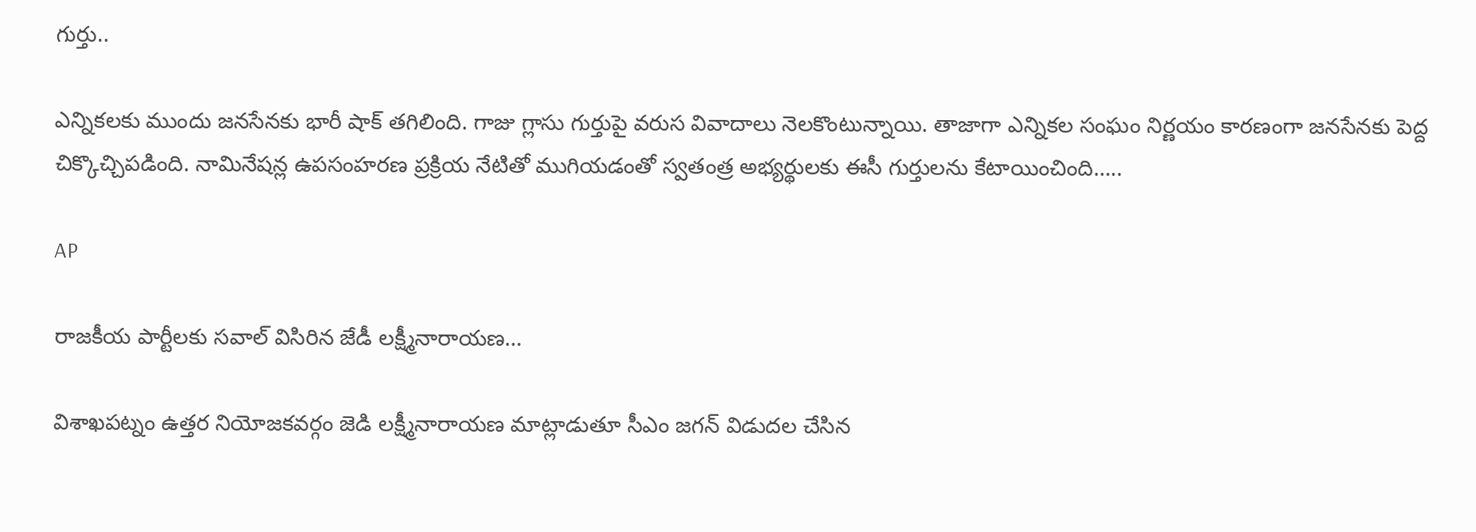గుర్తు..

ఎన్నికలకు ముందు జనసేనకు భారీ షాక్ తగిలింది. గాజు గ్లాసు గుర్తుపై వరుస వివాదాలు నెలకొంటున్నాయి. తాజాగా ఎన్నికల సంఘం నిర్ణయం కారణంగా జనసేనకు పెద్ద చిక్కొచ్చిపడింది. నామినేషన్ల ఉపసంహరణ ప్రక్రియ నేటితో ముగియడంతో స్వతంత్ర అభ్యర్థులకు ఈసీ గుర్తులను కేటాయించింది…..

AP

రాజకీయ పార్టీలకు సవాల్ విసిరిన జేడీ లక్ష్మీనారాయణ…

విశాఖపట్నం ఉత్తర నియోజకవర్గం జెడి లక్ష్మీనారాయణ మాట్లాడుతూ సీఎం జగన్ విడుదల చేసిన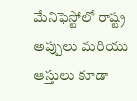మేనిఫెస్టోలో రాష్ట్ర అప్పులు మరియు ఆస్తులు కూడా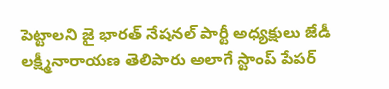పెట్టాలని జై భారత్ నేషనల్ పార్టీ అధ్యక్షులు జేడీ లక్ష్మీనారాయణ తెలిపారు అలాగే స్టాంప్ పేపర్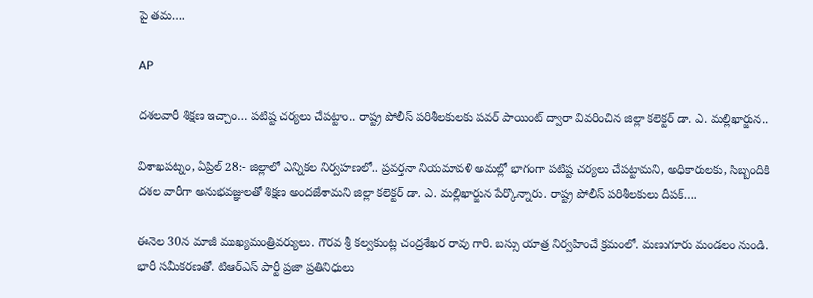పై తమ….

AP

దశలవారీ శిక్షణ ఇచ్చాం… పటిష్ట చర్యలు చేపట్టాం.. రాష్ట్ర పోలీస్ పరిశీలకులకు పవర్ పాయింట్ ద్వారా వివరించిన జిల్లా కలెక్టర్ డా. ఎ. మల్లిఖార్జున..

విశాఖపట్నం, ఏప్రిల్ 28:- జిల్లాలో ఎన్నికల నిర్వహణలో.. ప్రవర్తనా నియమావళి అమల్లో భాగంగా పటిష్ట చర్యలు చేపట్టామని, అధికారులకు, సిబ్బందికి దశల వారీగా అనుభవజ్ఞులతో శిక్షణ అందజేశామని జిల్లా కలెక్టర్ డా. ఎ. మల్లిఖార్జున పేర్కొన్నారు. రాష్ట్ర పోలీస్ పరిశీలకులు దీపక్….

ఈనెల 30న మాజీ ముఖ్యమంత్రివర్యులు. గౌరవ శ్రీ కల్వకుంట్ల చంద్రశేఖర రావు గారి. బస్సు యాత్ర నిర్వహించే క్రమంలో. మణుగూరు మండలం నుండి. భారీ సమీకరణతో. టిఆర్ఎస్ పార్టీ ప్రజా ప్రతినిధులు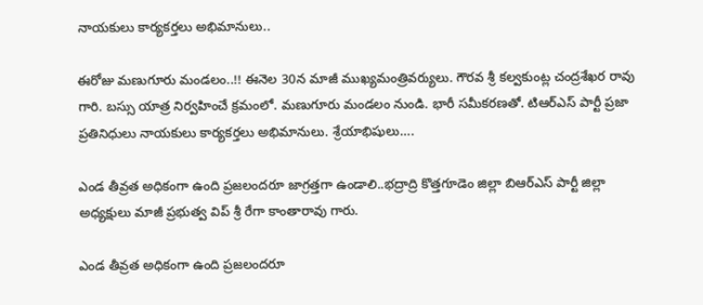నాయకులు కార్యకర్తలు అభిమానులు..

ఈరోజు మణుగూరు మండలం..!! ఈనెల 30న మాజీ ముఖ్యమంత్రివర్యులు. గౌరవ శ్రీ కల్వకుంట్ల చంద్రశేఖర రావు గారి. బస్సు యాత్ర నిర్వహించే క్రమంలో. మణుగూరు మండలం నుండి. భారీ సమీకరణతో. టిఆర్ఎస్ పార్టీ ప్రజా ప్రతినిధులు నాయకులు కార్యకర్తలు అభిమానులు. శ్రేయాభిషులు….

ఎండ తీవ్రత అధికంగా ఉంది ప్రజలందరూ జాగ్రత్తగా ఉండాలి..భద్రాద్రి కొత్తగూడెం జిల్లా బిఆర్ఎస్ పార్టీ జిల్లా అధ్యక్షులు మాజీ ప్రభుత్వ విప్ శ్రీ రేగా కాంతారావు గారు.

ఎండ తీవ్రత అధికంగా ఉంది ప్రజలందరూ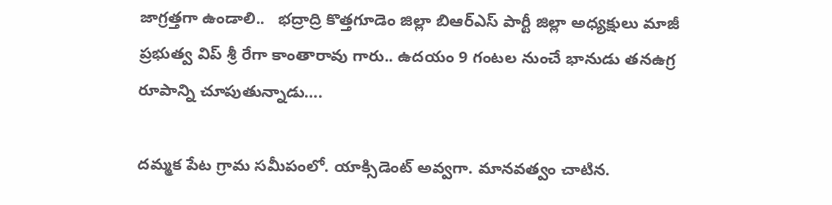జాగ్రత్తగా ఉండాలి..   భద్రాద్రి కొత్తగూడెం జిల్లా బిఆర్ఎస్ పార్టీ జిల్లా అధ్యక్షులు మాజీ ప్రభుత్వ విప్ శ్రీ రేగా కాంతారావు గారు.. ఉదయం 9 గంటల నుంచే భానుడు తనఉగ్ర రూపాన్ని చూపుతున్నాడు….

దమ్మక పేట గ్రామ సమీపంలో. యాక్సిడెంట్ అవ్వగా. మానవత్వం చాటిన.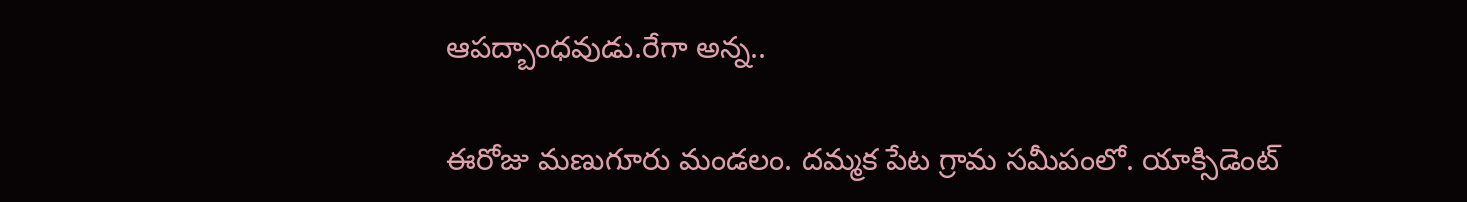ఆపద్బాంధవుడు.రేగా అన్న..

ఈరోజు మణుగూరు మండలం. దమ్మక పేట గ్రామ సమీపంలో. యాక్సిడెంట్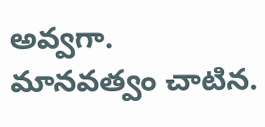అవ్వగా. మానవత్వం చాటిన.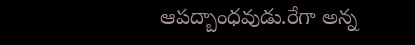ఆపద్బాంధవుడు.రేగా అన్న